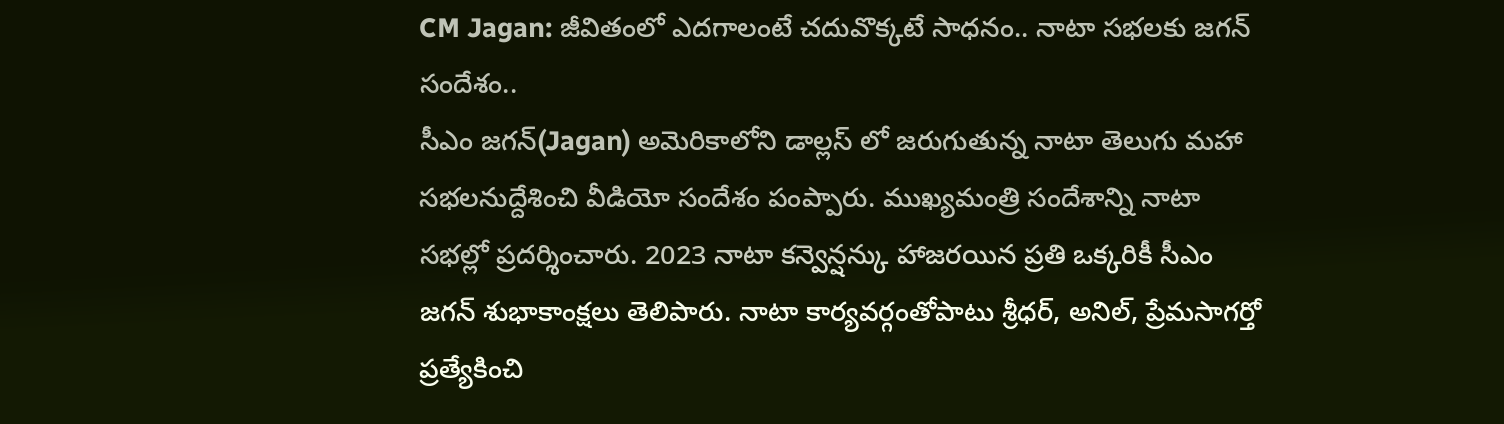CM Jagan: జీవితంలో ఎదగాలంటే చదువొక్కటే సాధనం.. నాటా సభలకు జగన్ సందేశం..
సీఎం జగన్(Jagan) అమెరికాలోని డాల్లస్ లో జరుగుతున్న నాటా తెలుగు మహా సభలనుద్దేశించి వీడియో సందేశం పంప్పారు. ముఖ్యమంత్రి సందేశాన్ని నాటా సభల్లో ప్రదర్శించారు. 2023 నాటా కన్వెన్షన్కు హాజరయిన ప్రతి ఒక్కరికీ సీఎం జగన్ శుభాకాంక్షలు తెలిపారు. నాటా కార్యవర్గంతోపాటు శ్రీధర్, అనిల్, ప్రేమసాగర్తో ప్రత్యేకించి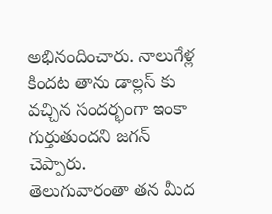అభినందించారు. నాలుగేళ్ల కిందట తాను డాల్లస్ కు వచ్చిన సందర్భంగా ఇంకా గుర్తుతుందని జగన్ చెప్పారు.
తెలుగువారంతా తన మీద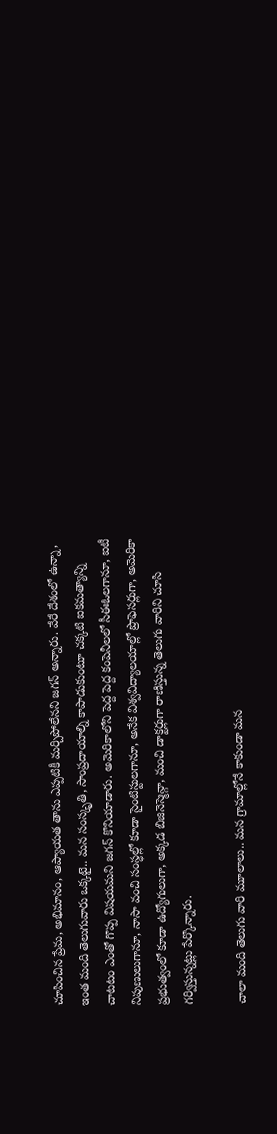చూపించిన ప్రేమ, అభిమానం, ఆప్యాయత తాను ఎప్పటికీ మర్చిపోలేనని జగన్ అన్నారు. వేరే దేశంలో ఉన్నా, ఇంత మంది తెలుగువారు ఒక్కటై.. మన సంస్కృతి, సాంప్రదాయాల్ని కాపాడుకుంటూ చక్కటి ఐకమత్యాన్ని చాటటం ఎంతో గొప్ప విషయమని జగన్ కొనియాడారు. అమెరికాలోని పెద్ద పెద్ద కంపెనీలలో సీఈఓలగానూ, ఐటీ నిపుణులుగానూ, నాసా వంచి సంస్ధల్లో కూడా సైంటిస్టులగానూ, అనేక విశ్వవిద్యాలయాల్లో ప్రొఫెసర్లుగా, అమెరికా ప్రభుత్వంలో కూడా ఉద్యోగులుగా, అక్కడ బిజినెస్మెన్గా, మంచి డాక్టర్లుగా రాణిస్తున్న తెలుగు వారిని చూసి గర్విస్తున్నట్లు పేర్కొన్నారు.

చాలా మంది తెలుగు వారి మూలాలు.. మన గ్రామాల్లోనే కాకుండా మన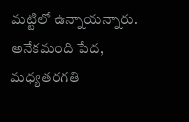మట్టిలో ఉన్నాయన్నారు. అనేకమంది పేద, మధ్యతరగతి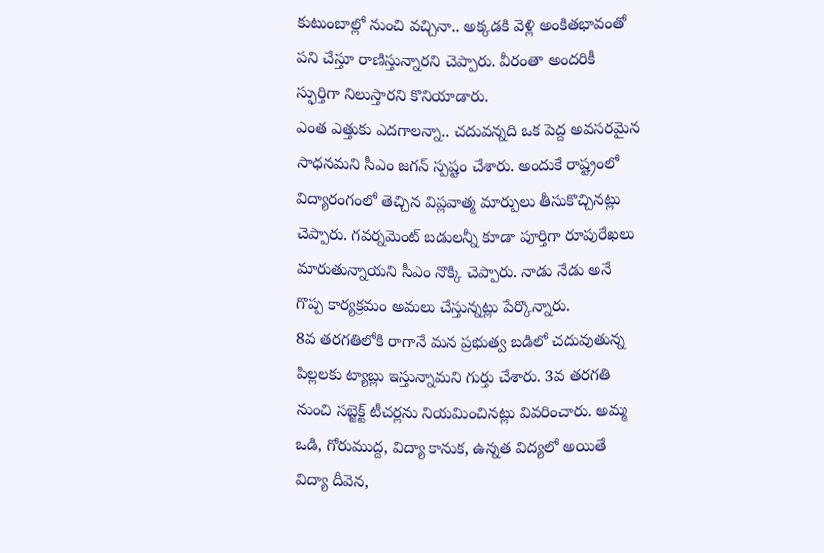కుటుంబాల్లో నుంచి వచ్చినా.. అక్కడకి వెళ్లి అంకితభావంతో పని చేస్తూ రాణిస్తున్నారని చెప్పారు. వీరంతా అందరికీ స్ఫుర్తిగా నిలుస్తారని కొనియాడారు.
ఎంత ఎత్తుకు ఎదగాలన్నా.. చదువన్నది ఒక పెద్ద అవసరమైన సాధనమని సీఎం జగన్ స్పష్టం చేశారు. అందుకే రాష్ట్రంలో విద్యారంగంలో తెచ్చిన విప్లవాత్మ మార్పులు తీసుకొచ్చినట్లు చెప్పారు. గవర్నమెంట్ బడులన్నీ కూడా పూర్తిగా రూపురేఖలు మారుతున్నాయని సీఎం నొక్కి చెప్పారు. నాడు నేడు అనే గొప్ప కార్యక్రమం అమలు చేస్తున్నట్లు పేర్కొన్నారు.
8వ తరగతిలోకి రాగానే మన ప్రభుత్వ బడిలో చదువుతున్న పిల్లలకు ట్యాబ్లు ఇస్తున్నామని గుర్తు చేశారు. 3వ తరగతి నుంచి సబ్జెక్ట్ టీచర్లను నియమించినట్లు వివరించారు. అమ్మ ఒడి, గోరుముద్ద, విద్యా కానుక, ఉన్నత విద్యలో అయితే విద్యా దీవెన,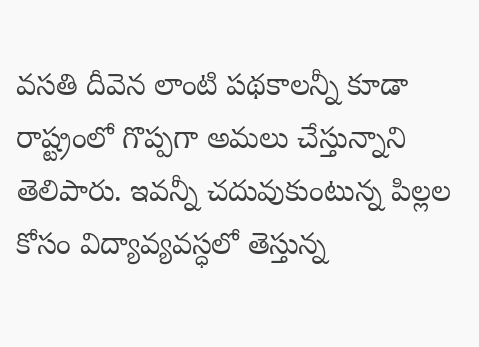వసతి దీవెన లాంటి పథకాలన్నీ కూడా రాష్ట్రంలో గొప్పగా అమలు చేస్తున్నాని తెలిపారు. ఇవన్నీ చదువుకుంటున్న పిల్లల కోసం విద్యావ్యవస్ధలో తెస్తున్న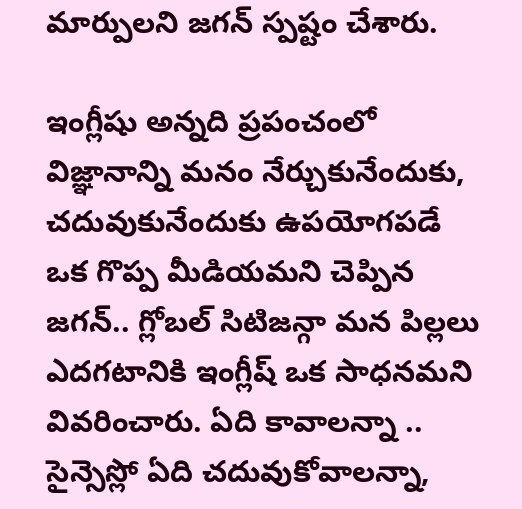మార్పులని జగన్ స్పష్టం చేశారు.

ఇంగ్లీషు అన్నది ప్రపంచంలో విజ్ఞానాన్ని మనం నేర్చుకునేందుకు, చదువుకునేందుకు ఉపయోగపడే ఒక గొప్ప మీడియమని చెప్పిన జగన్.. గ్లోబల్ సిటిజన్గా మన పిల్లలు ఎదగటానికి ఇంగ్లీష్ ఒక సాధనమని వివరించారు. ఏది కావాలన్నా .. సైన్సెస్లో ఏది చదువుకోవాలన్నా,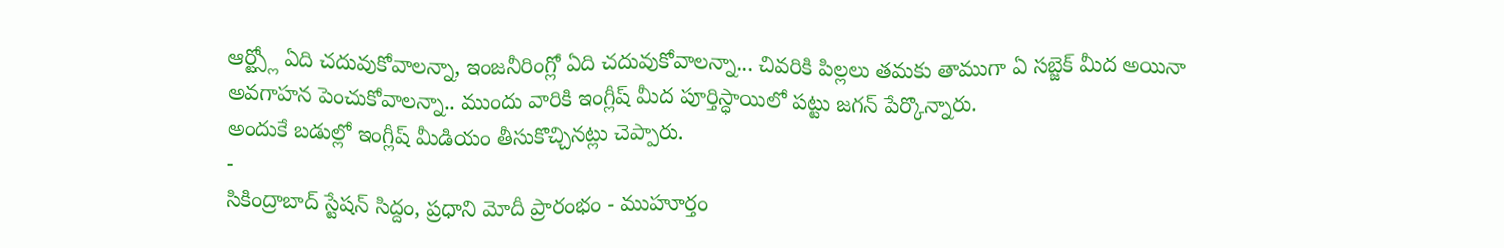ఆర్ట్స్లో ఏది చదువుకోవాలన్నా, ఇంజనీరింగ్లో ఏది చదువుకోవాలన్నా... చివరికి పిల్లలు తమకు తాముగా ఏ సబ్జెక్ మీద అయినా అవగాహన పెంచుకోవాలన్నా.. ముందు వారికి ఇంగ్లీష్ మీద పూర్తిస్ధాయిలో పట్టు జగన్ పేర్కొన్నారు.
అందుకే బడుల్లో ఇంగ్లీష్ మీడియం తీసుకొచ్చినట్లు చెప్పారు.
-
సికింద్రాబాద్ స్టేషన్ సిద్దం, ప్రధాని మోదీ ప్రారంభం - ముహూర్తం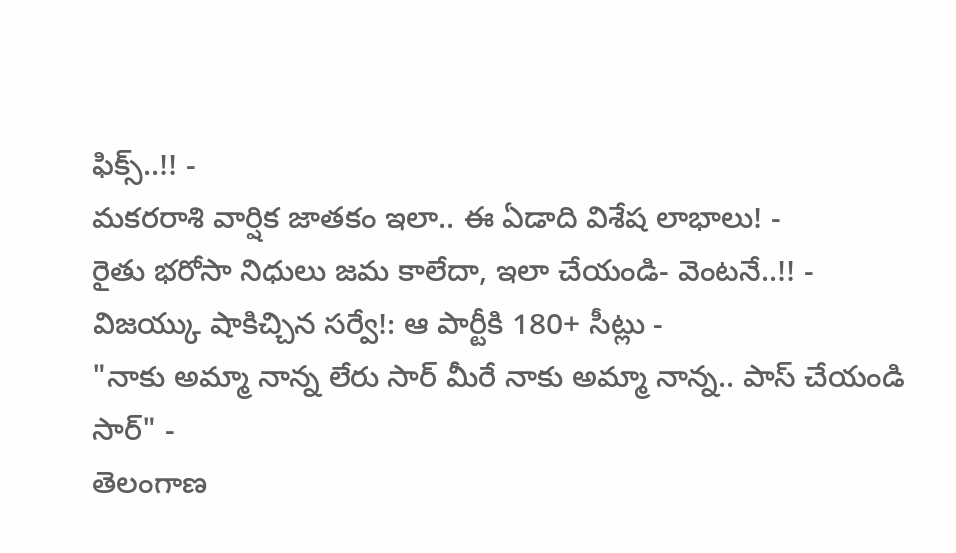ఫిక్స్..!! -
మకరరాశి వార్షిక జాతకం ఇలా.. ఈ ఏడాది విశేష లాభాలు! -
రైతు భరోసా నిధులు జమ కాలేదా, ఇలా చేయండి- వెంటనే..!! -
విజయ్కు షాకిచ్చిన సర్వే!: ఆ పార్టీకి 180+ సీట్లు -
"నాకు అమ్మా నాన్న లేరు సార్ మీరే నాకు అమ్మా నాన్న.. పాస్ చేయండి సార్" -
తెలంగాణ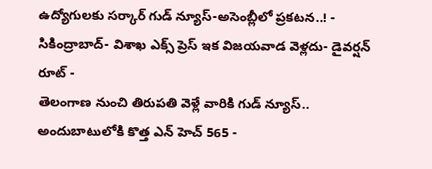ఉద్యోగులకు సర్కార్ గుడ్ న్యూస్-అసెంబ్లీలో ప్రకటన..! -
సికింద్రాబాద్- విశాఖ ఎక్స్ ప్రెస్ ఇక విజయవాడ వెళ్లదు- డైవర్షన్ రూట్ -
తెలంగాణ నుంచి తిరుపతి వెళ్లే వారికి గుడ్ న్యూస్.. అందుబాటులోకి కొత్త ఎన్ హెచ్ 565 -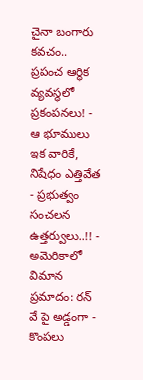చైనా బంగారు కవచం.. ప్రపంచ ఆర్థిక వ్యవస్థలో ప్రకంపనలు! -
ఆ భూములు ఇక వారికే, నిషేధం ఎత్తివేత - ప్రభుత్వం సంచలన ఉత్తర్వులు..!! -
అమెరికాలో విమాన ప్రమాదం: రన్ వే పై అడ్డంగా -
కొంపలు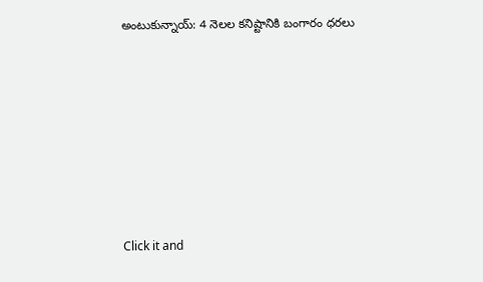అంటుకున్నాయ్: 4 నెలల కనిష్టానికి బంగారం ధరలు












Click it and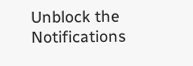Unblock the Notifications